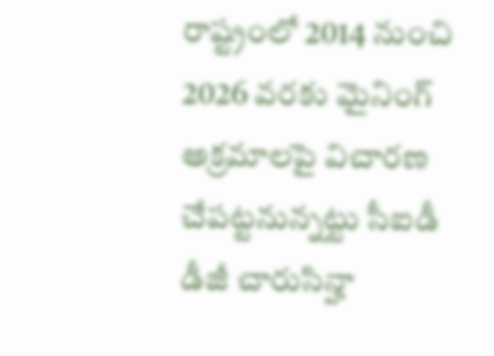రాష్ట్రంలో 2014 నుంచి 2026 వరకు మైనింగ్ అక్రమాలపై విచారణ చేపట్టనున్నట్టు సీఐడీ డీజీ చారుసిన్హా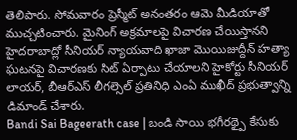తెలిపారు. సోమవారం ప్రెస్మీట్ అనంతరం ఆమె మీడియాతో ముచ్చటించారు. మైనింగ్ అక్రమాలపై విచారణ చేయిస్తానని
హైదరాబాద్లో సీనియర్ న్యాయవాది ఖాజా మొయిజుద్దీన్ హత్యా ఘటనపై విచారణకు సిట్ ఏర్పాటు చేయాలని హైకోర్టు సీనియర్ లాయర్, బీఆర్ఎస్ లీగల్సెల్ ప్రతినిధి ఎంఏ ముఖీద్ ప్రభుత్వాన్ని డిమాండ్ చేశారు.
Bandi Sai Bageerath case | బండి సాయి భగీరథ్పై కేసుకు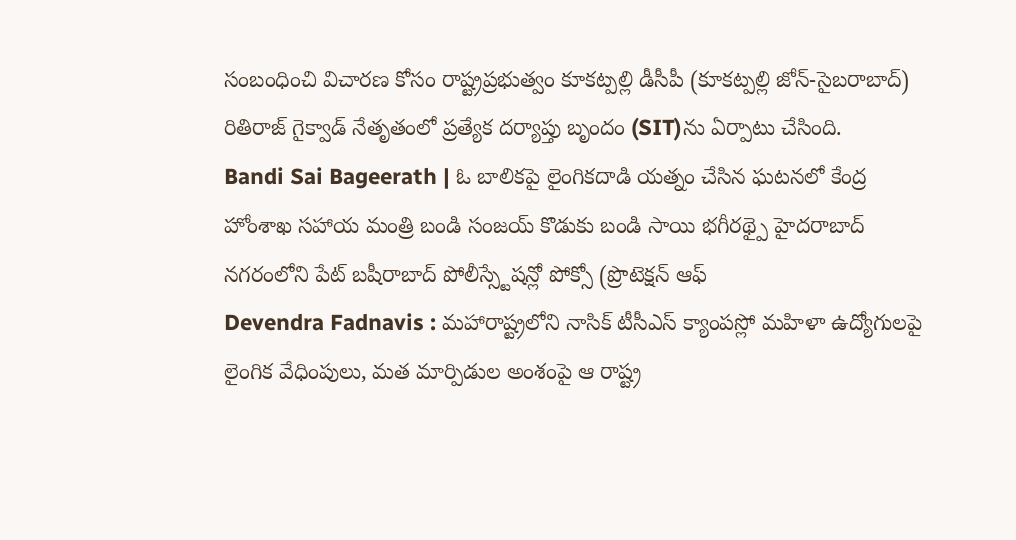సంబంధించి విచారణ కోసం రాష్ట్రప్రభుత్వం కూకట్పల్లి డీసీపీ (కూకట్పల్లి జోన్-సైబరాబాద్) రితిరాజ్ గైక్వాడ్ నేతృతంలో ప్రత్యేక దర్యాప్తు బృందం (SIT)ను ఏర్పాటు చేసింది.
Bandi Sai Bageerath | ఓ బాలికపై లైంగికదాడి యత్నం చేసిన ఘటనలో కేంద్ర హోంశాఖ సహాయ మంత్రి బండి సంజయ్ కొడుకు బండి సాయి భగీరథ్పై హైదరాబాద్ నగరంలోని పేట్ బషీరాబాద్ పోలీస్స్టేషన్లో పోక్సో (ప్రొటెక్షన్ ఆఫ్
Devendra Fadnavis : మహారాష్ట్రలోని నాసిక్ టీసీఎస్ క్యాంపస్లో మహిళా ఉద్యోగులపై లైంగిక వేధింపులు, మత మార్పిడుల అంశంపై ఆ రాష్ట్ర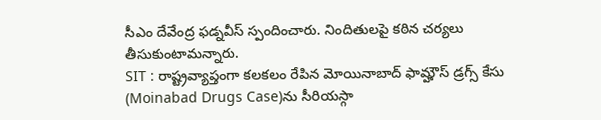సీఎం దేవేంద్ర ఫడ్నవీస్ స్పందించారు. నిందితులపై కఠిన చర్యలు తీసుకుంటామన్నారు.
SIT : రాష్ట్రవ్యాప్తంగా కలకలం రేపిన మోయినాబాద్ ఫామ్హౌస్ డ్రగ్స్ కేసు (Moinabad Drugs Case)ను సీరియస్గా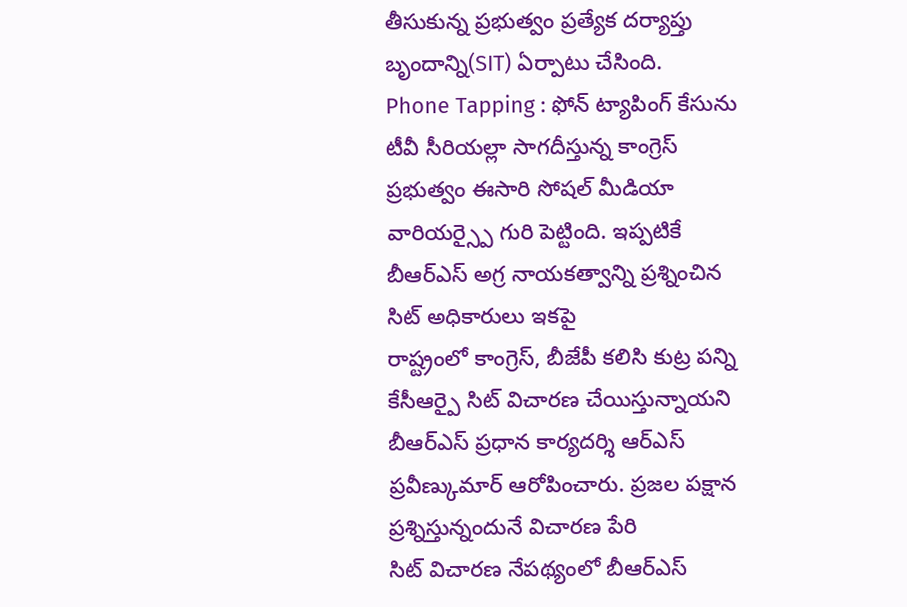తీసుకున్న ప్రభుత్వం ప్రత్యేక దర్యాప్తు బృందాన్ని(SIT) ఏర్పాటు చేసింది.
Phone Tapping : ఫోన్ ట్యాపింగ్ కేసును టీవీ సీరియల్లా సాగదీస్తున్న కాంగ్రెస్ ప్రభుత్వం ఈసారి సోషల్ మీడియా వారియర్స్పై గురి పెట్టింది. ఇప్పటికే బీఆర్ఎస్ అగ్ర నాయకత్వాన్ని ప్రశ్నించిన సిట్ అధికారులు ఇకపై
రాష్ట్రంలో కాంగ్రెస్, బీజేపీ కలిసి కుట్ర పన్ని కేసీఆర్పై సిట్ విచారణ చేయిస్తున్నాయని బీఆర్ఎస్ ప్రధాన కార్యదర్శి ఆర్ఎస్ ప్రవీణ్కుమార్ ఆరోపించారు. ప్రజల పక్షాన ప్రశ్నిస్తున్నందునే విచారణ పేరి
సిట్ విచారణ నేపథ్యంలో బీఆర్ఎస్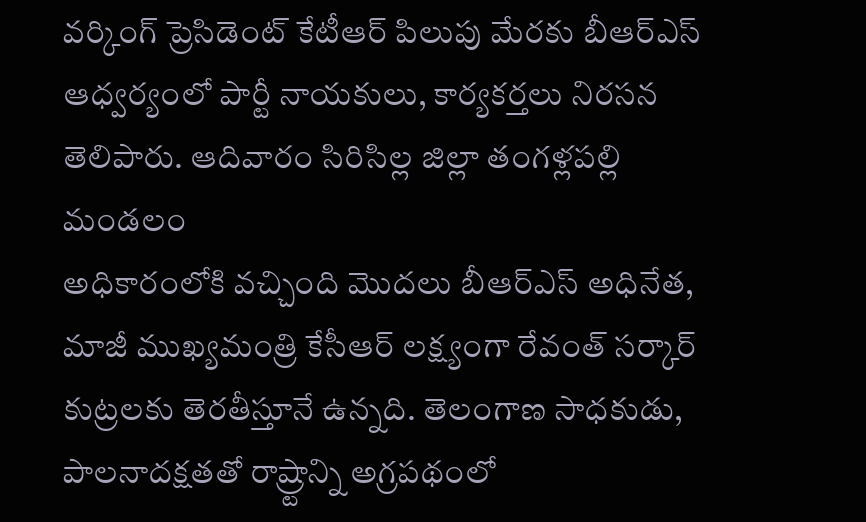వర్కింగ్ ప్రెసిడెంట్ కేటీఆర్ పిలుపు మేరకు బీఆర్ఎస్ ఆధ్వర్యంలో పార్టీ నాయకులు, కార్యకర్తలు నిరసన తెలిపారు. ఆదివారం సిరిసిల్ల జిల్లా తంగళ్లపల్లి మండలం
అధికారంలోకి వచ్చింది మొదలు బీఆర్ఎస్ అధినేత, మాజీ ముఖ్యమంత్రి కేసీఆర్ లక్ష్యంగా రేవంత్ సర్కార్ కుట్రలకు తెరతీస్తూనే ఉన్నది. తెలంగాణ సాధకుడు, పాలనాదక్షతతో రాష్ర్టాన్ని అగ్రపథంలో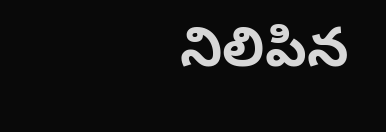నిలిపిన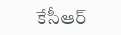కేసీఆర్